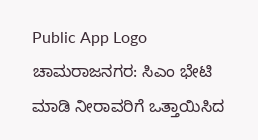Public App Logo
ಚಾಮರಾಜನಗರ: ಸಿಎಂ ಭೇಟಿ ಮಾಡಿ ನೀರಾವರಿಗೆ ಒತ್ತಾಯಿಸಿದ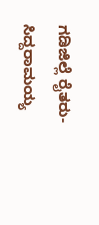ಗಡಿಜಿಲ್ಲೆ ರೈತರು- ಸಿದ್ದರಾಮಯ್ಯ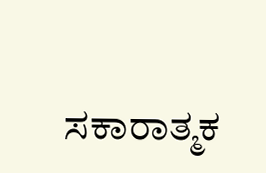ಸಕಾರಾತ್ಮಕ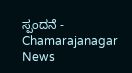ಸ್ಪಂದನೆ - Chamarajanagar News